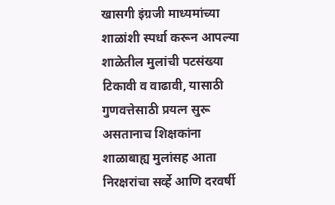खासगी इंग्रजी माध्यमांच्या शाळांशी स्पर्धा करून आपल्या शाळेतील मुलांची पटसंख्या टिकावी व वाढावी, यासाठी गुणवत्तेसाठी प्रयत्न सुरू असतानाच शिक्षकांना शाळाबाह्य मुलांसह आता निरक्षरांचा सर्व्हे आणि दरवर्षी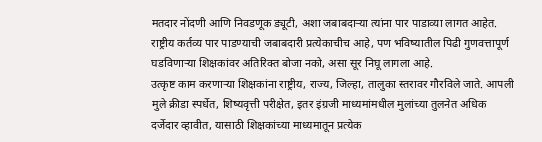मतदार नोंदणी आणि निवडणूक ड्यूटी, अशा जबाबदाऱ्या त्यांना पार पाडाव्या लागत आहेत. राष्ट्रीय कर्तव्य पार पाडण्याची जबाबदारी प्रत्येकाचीच आहे, पण भविष्यातील पिढी गुणवत्तापूर्ण घडविणाऱ्या शिक्षकांवर अतिरिक्त बोजा नको, असा सूर निघू लागला आहे.
उत्कृष्ट काम करणाऱ्या शिक्षकांना राष्ट्रीय, राज्य, जिल्हा, तालुका स्तरावर गौरविले जाते. आपली मुले क्रीडा स्पर्धेत, शिष्यवृत्ती परीक्षेत, इतर इंग्रजी माध्यमांमधील मुलांच्या तुलनेत अधिक दर्जेदार व्हावीत, यासाठी शिक्षकांच्या माध्यमातून प्रत्येक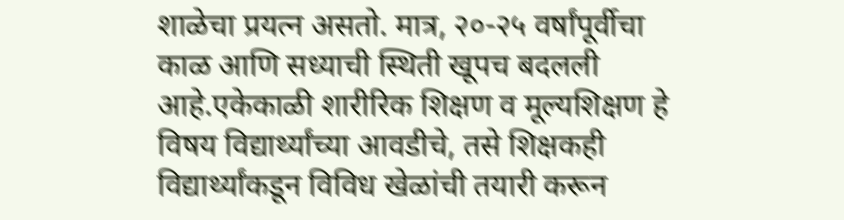शाळेचा प्रयत्न असतो. मात्र, २०-२५ वर्षांपूर्वीचा काळ आणि सध्याची स्थिती खूपच बदलली आहे.एकेकाळी शारीरिक शिक्षण व मूल्यशिक्षण हे विषय विद्यार्थ्यांच्या आवडीचे, तसे शिक्षकही विद्यार्थ्यांकडून विविध खेळांची तयारी करून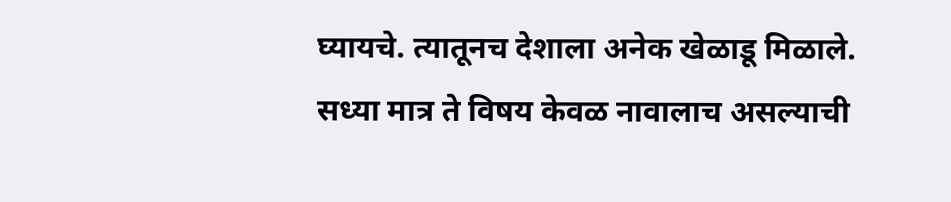घ्यायचे. त्यातूनच देशाला अनेक खेळाडू मिळाले. सध्या मात्र ते विषय केवळ नावालाच असल्याची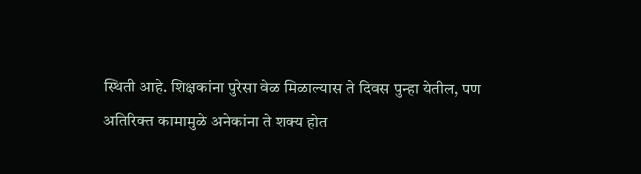स्थिती आहे. शिक्षकांना पुरेसा वेळ मिळाल्यास ते दिवस पुन्हा येतील, पण अतिरिक्त कामामुळे अनेकांना ते शक्य होत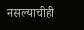नसल्याचीही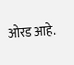ओरड आहे.